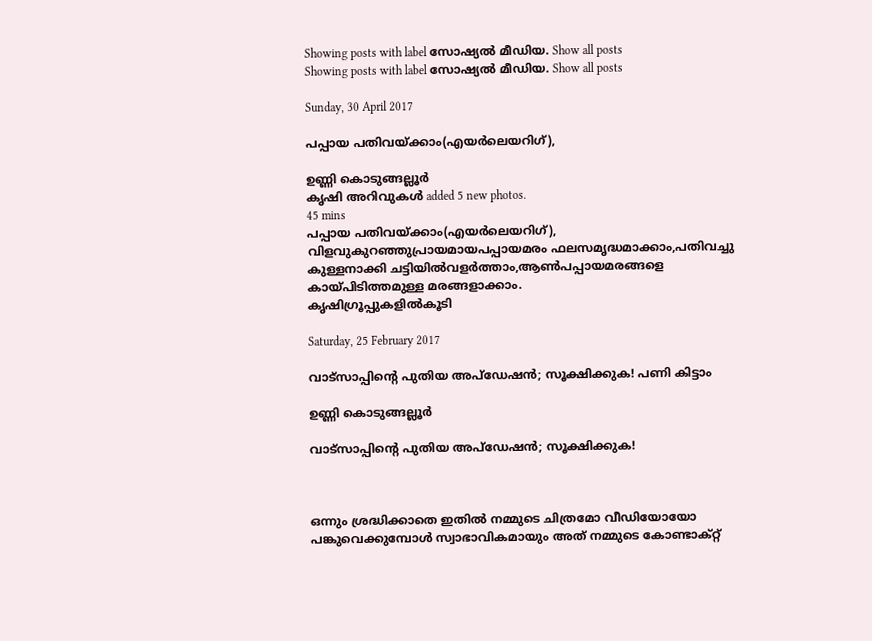Showing posts with label സോഷ്യല്‍ മീഡിയ. Show all posts
Showing posts with label സോഷ്യല്‍ മീഡിയ. Show all posts

Sunday, 30 April 2017

പപ്പായ പതിവയ്ക്കാം(എയർലെയറിഗ്),

ഉണ്ണി കൊടുങ്ങല്ലൂര്‍
കൃഷി അറിവുകൾ added 5 new photos.
45 mins
പപ്പായ പതിവയ്ക്കാം(എയർലെയറിഗ്),
വിളവുകുറഞ്ഞുപ്രായമായപപ്പായമരം ഫലസമൃദ്ധമാക്കാം,പതിവച്ചു കുള്ളനാക്കി ചട്ടിയിൽവളർത്താം,ആൺപപ്പായമരങ്ങളെ കായ്പിടിത്തമുള്ള മരങ്ങളാക്കാം.
കൃഷിഗ്രൂപ്പുകളിൽകൂടി

Saturday, 25 February 2017

വാട്‌സാപ്പിന്റെ പുതിയ അപ്‌ഡേഷന്‍; സൂക്ഷിക്കുക! പണി കിട്ടാം

ഉണ്ണി കൊടുങ്ങല്ലൂര്‍

വാട്‌സാപ്പിന്റെ പുതിയ അപ്‌ഡേഷന്‍; സൂക്ഷിക്കുക!



ഒന്നും ശ്രദ്ധിക്കാതെ ഇതില്‍ നമ്മുടെ ചിത്രമോ വീഡിയോയോ പങ്കുവെക്കുമ്പോള്‍ സ്വാഭാവികമായും അത് നമ്മുടെ കോണ്ടാക്റ്റ്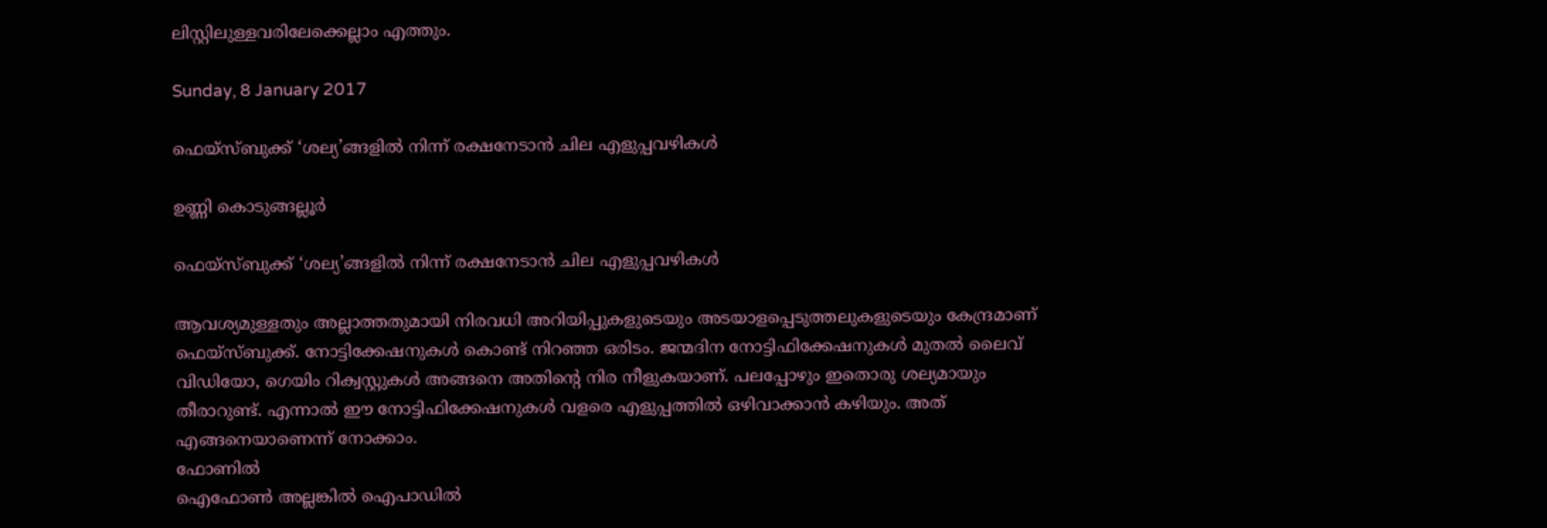ലിസ്റ്റിലുള്ളവരിലേക്കെല്ലാം എത്തും.

Sunday, 8 January 2017

ഫെയ്സ്ബുക്ക് ‘ശല്യ’ങ്ങളിൽ നിന്ന് രക്ഷനേടാൻ ചില എളുപ്പവഴികൾ

ഉണ്ണി കൊടുങ്ങല്ലൂര്‍

ഫെയ്സ്ബുക്ക് ‘ശല്യ’ങ്ങളിൽ നിന്ന് രക്ഷനേടാൻ ചില എളുപ്പവഴികൾ

ആവശ്യമുള്ളതും അല്ലാത്തതുമായി നിരവധി അറിയിപ്പുകളുടെയും അടയാളപ്പെടുത്തലുകളുടെയും കേന്ദ്രമാണ് ഫെയ്സ്ബുക്ക്. നോട്ടിക്കേഷനുകൾ കൊണ്ട് നിറഞ്ഞ ഒരിടം. ജന്മദിന നോട്ടിഫിക്കേഷനുകൾ മുതൽ ലൈവ് വിഡിയോ, ഗെയിം റിക്വസ്റ്റുകൾ അങ്ങനെ അതിന്റെ നിര നീളുകയാണ്. പലപ്പോഴും ഇതൊരു ശല്യമായും തീരാറുണ്ട്. എന്നാൽ ഈ നോട്ടിഫിക്കേഷനുകൾ വളരെ എളുപ്പത്തിൽ ഒഴിവാക്കാൻ കഴിയും. അത് എങ്ങനെയാണെന്ന് നോക്കാം.
ഫോണിൽ
ഐഫോൺ അല്ലങ്കിൽ ഐപാഡിൽ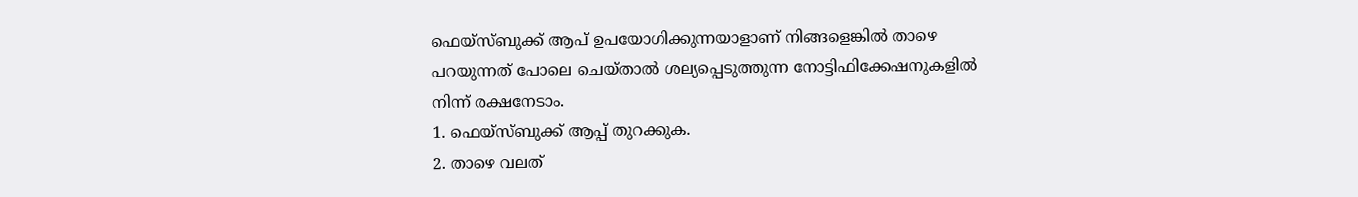ഫെയ്സ്ബുക്ക് ആപ് ഉപയോഗിക്കുന്നയാളാണ് നിങ്ങളെങ്കിൽ താഴെ പറയുന്നത് പോലെ ചെയ്താൽ ശല്യപ്പെടുത്തുന്ന നോട്ടിഫിക്കേഷനുകളിൽ നിന്ന് രക്ഷനേടാം.
1. ഫെയ്സ്ബുക്ക് ആപ്പ് തുറക്കുക.
2. താഴെ വലത്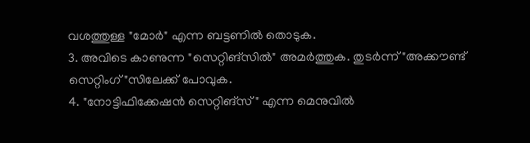വശത്തുള്ള "മോർ" എന്ന ബട്ടണിൽ തൊടുക.
3. അവിടെ കാണുന്ന "സെറ്റിങ്സിൽ" അമർത്തുക. തുടർന്ന് "അക്കൗണ്ട് സെറ്റിംഗ്"സിലേക്ക് പോവുക.
4. "നോട്ടിഫിക്കേഷൻ സെറ്റിങ്സ്" എന്ന മെനുവിൽ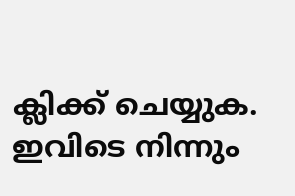ക്ലിക്ക് ചെയ്യുക. ഇവിടെ നിന്നും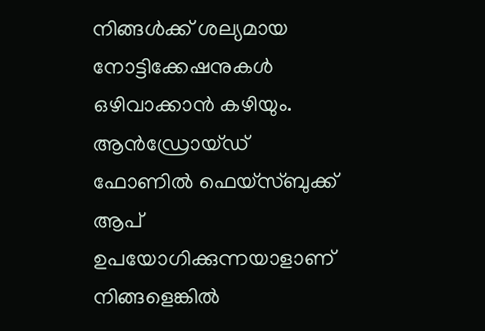നിങ്ങൾക്ക് ശല്യമായ നോട്ടിക്കേഷനുകൾ ഒഴിവാക്കാൻ കഴിയും.
ആൻഡ്രോയ്ഡ് ഫോണിൽ ഫെയ്സ്ബുക്ക് ആപ് ഉപയോഗിക്കുന്നയാളാണ് നിങ്ങളെങ്കിൽ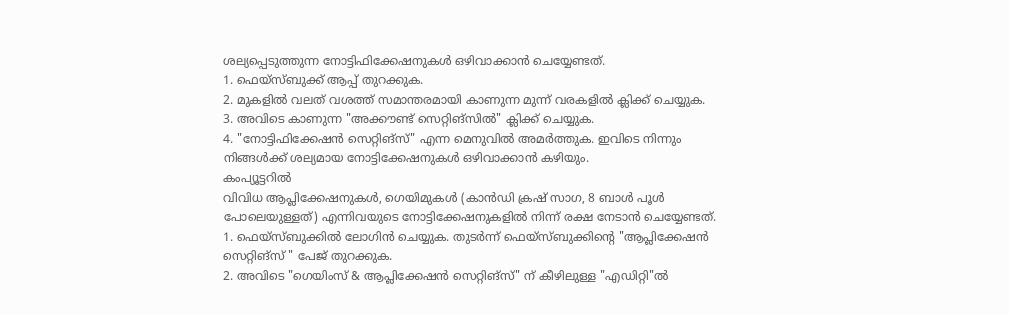ശല്യപ്പെടുത്തുന്ന നോട്ടിഫിക്കേഷനുകൾ ഒഴിവാക്കാൻ ചെയ്യേണ്ടത്.
1. ഫെയ്സ്ബുക്ക് ആപ്പ് തുറക്കുക.
2. മുകളിൽ വലത് വശത്ത് സമാന്തരമായി കാണുന്ന മുന്ന് വരകളിൽ ക്ലിക്ക് ചെയ്യുക.
3. അവിടെ കാണുന്ന "അക്കൗണ്ട് സെറ്റിങ്സിൽ" ക്ലിക്ക് ചെയ്യുക.
4. "നോട്ടിഫിക്കേഷൻ സെറ്റിങ്സ്" എന്ന മെനുവിൽ അമർത്തുക. ഇവിടെ നിന്നും നിങ്ങൾക്ക് ശല്യമായ നോട്ടിക്കേഷനുകൾ ഒഴിവാക്കാൻ കഴിയും.
കംപ്യൂട്ടറിൽ
വിവിധ ആപ്ലിക്കേഷനുകൾ, ഗെയിമുകൾ (കാൻഡി ക്രഷ് സാഗ, 8 ബാൾ പൂൾ പോലെയുള്ളത്) എന്നിവയുടെ നോട്ടിക്കേഷനുകളിൽ നിന്ന് രക്ഷ നേടാൻ ചെയ്യേണ്ടത്.
1. ഫെയ്സ്ബുക്കിൽ ലോഗിൻ ചെയ്യുക. തുടർന്ന് ഫെയ്സ്ബുക്കിന്റെ "ആപ്ലിക്കേഷൻ സെറ്റിങ്സ് " പേജ് തുറക്കുക.
2. അവിടെ "ഗെയിംസ് & ആപ്ലിക്കേഷൻ സെറ്റിങ്സ്" ന് കീഴിലുള്ള "എഡിറ്റി"ൽ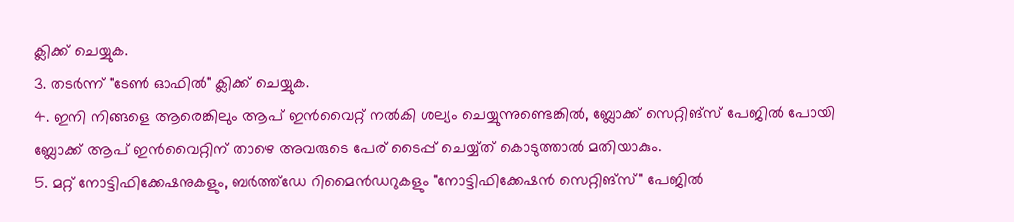ക്ലിക്ക് ചെയ്യുക.
3. തടർന്ന് "ടേൺ ഓഫിൽ" ക്ലിക്ക് ചെയ്യുക.
4. ഇനി നിങ്ങളെ ആരെങ്കിലും ആപ് ഇൻവൈറ്റ് നൽകി ശല്യം ചെയ്യുന്നുണ്ടെങ്കിൽ, ബ്ലോക്ക് സെറ്റിങ്സ് പേജിൽ പോയി ബ്ലോക്ക് ആപ് ഇൻവൈറ്റിന് താഴെ അവരുടെ പേര് ടൈപ്പ് ചെയ്യ്ത് കൊടുത്താൽ മതിയാകും.
5. മറ്റ് നോട്ടിഫിക്കേഷനുകളും, ബർത്ത്ഡേ റിമൈൻഡറുകളും "നോട്ടിഫിക്കേഷൻ സെറ്റിങ്സ്" പേജിൽ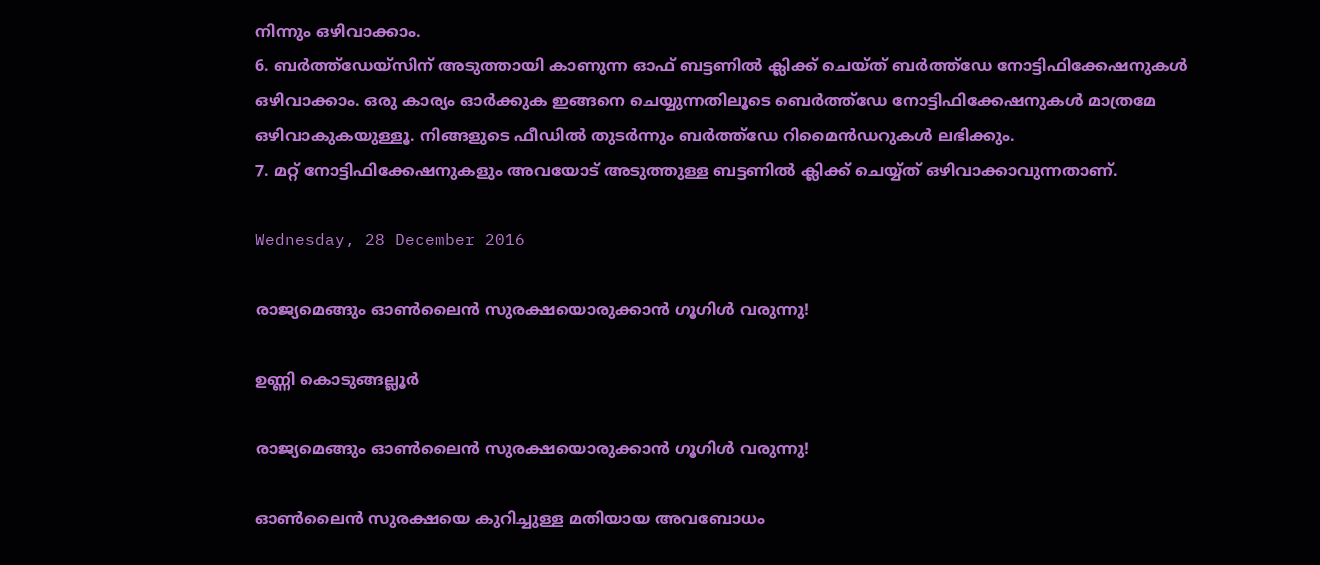നിന്നും ഒഴിവാക്കാം.
6. ബർത്ത്ഡേയ്സിന് അടുത്തായി കാണുന്ന ഓഫ് ബട്ടണിൽ ക്ലിക്ക് ചെയ്ത് ബർത്ത്ഡേ നോട്ടിഫിക്കേഷനുകൾ ഒഴിവാക്കാം. ഒരു കാര്യം ഓർക്കുക ഇങ്ങനെ ചെയ്യുന്നതിലൂടെ ബെർത്ത്ഡേ നോട്ടിഫിക്കേഷനുകൾ മാത്രമേ ഒഴിവാകുകയുള്ളൂ. നിങ്ങളുടെ ഫീഡിൽ തുടർന്നും ബർത്ത്ഡേ റിമൈൻഡറുകൾ ലഭിക്കും.
7. മറ്റ് നോട്ടിഫിക്കേഷനുകളും അവയോട് അടുത്തുള്ള ബട്ടണിൽ ക്ലിക്ക് ചെയ്യ്ത് ഒഴിവാക്കാവുന്നതാണ്.

Wednesday, 28 December 2016

രാജ്യമെങ്ങും ഓണ്‍ലൈന്‍ സുരക്ഷയൊരുക്കാൻ ഗൂഗിള്‍ വരുന്നു!

ഉണ്ണി കൊടുങ്ങല്ലൂര്‍

രാജ്യമെങ്ങും ഓണ്‍ലൈന്‍ സുരക്ഷയൊരുക്കാൻ ഗൂഗിള്‍ വരുന്നു!

ഓണ്‍ലൈന്‍ സുരക്ഷയെ കുറിച്ചുള്ള മതിയായ അവബോധം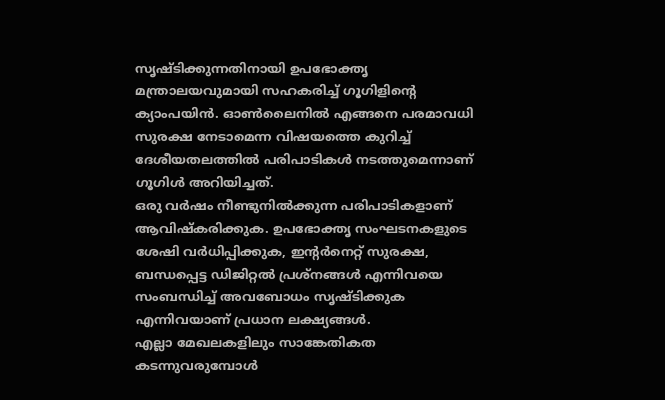സൃഷ്ടിക്കുന്നതിനായി ഉപഭോക്തൃ മന്ത്രാലയവുമായി സഹകരിച്ച് ഗൂഗിളിന്‍റെ ക്യാംപയിന്‍. ഓണ്‍ലൈനില്‍ എങ്ങനെ പരമാവധി സുരക്ഷ നേടാമെന്ന വിഷയത്തെ കുറിച്ച് ദേശീയതലത്തില്‍ പരിപാടികള്‍ നടത്തുമെന്നാണ് ഗൂഗിള്‍ അറിയിച്ചത്.
ഒരു വര്‍ഷം നീണ്ടുനില്‍ക്കുന്ന പരിപാടികളാണ് ആവിഷ്കരിക്കുക. ഉപഭോക്തൃ സംഘടനകളുടെ ശേഷി വര്‍ധിപ്പിക്കുക, ഇന്റർനെറ്റ് സുരക്ഷ, ബന്ധപ്പെട്ട ‍ഡിജിറ്റൽ പ്രശ്നങ്ങൾ എന്നിവയെ സംബന്ധിച്ച് അവബോധം സൃഷ്ടിക്കുക എന്നിവയാണ് പ്രധാന ലക്ഷ്യങ്ങള്‍.
എല്ലാ മേഖലകളിലും സാങ്കേതികത കടന്നുവരുമ്പോള്‍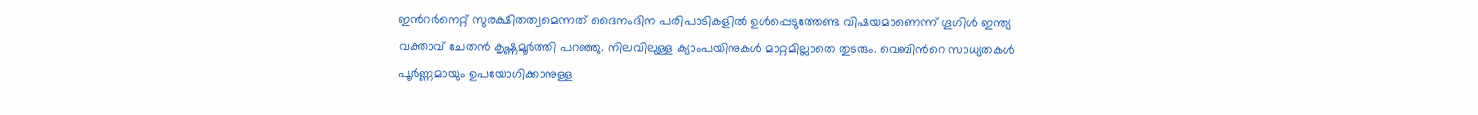ഇന്‍റര്‍നെറ്റ് സുരക്ഷിതത്വമെന്നത് ദൈനംദിന പരിപാടികളില്‍ ഉള്‍പ്പെടുത്തേണ്ട വിഷയമാണെന്ന് ഗൂഗിൾ ഇന്ത്യ വക്താവ് ചേതന്‍ കൃഷ്ണമൂര്‍ത്തി പറഞ്ഞു. നിലവിലുള്ള ക്യാംപയിനുകള്‍ മാറ്റമില്ലാതെ തുടരും. വെബിന്‍റെ സാധ്യതകള്‍ പൂര്‍ണ്ണമായും ഉപയോഗിക്കാനുള്ള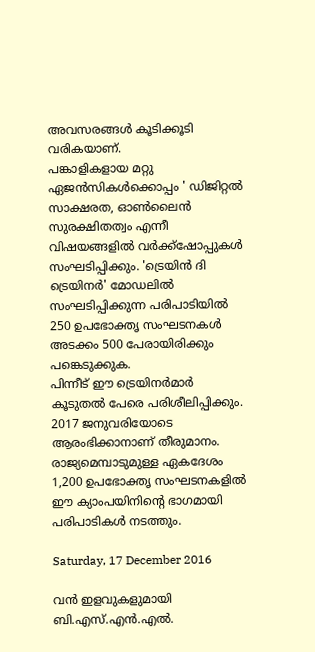അവസരങ്ങള്‍ കൂടിക്കൂടി വരികയാണ്.
പങ്കാളികളായ മറ്റു ഏജന്‍സികള്‍ക്കൊപ്പം ' ഡിജിറ്റൽ സാക്ഷരത, ഓൺലൈൻ സുരക്ഷിതത്വം എന്നീ വിഷയങ്ങളിൽ വര്‍ക്ക്ഷോപ്പുകള്‍ സംഘടിപ്പിക്കും. 'ട്രെയിൻ ദി ട്രെയിനർ' മോഡലില്‍ സംഘടിപ്പിക്കുന്ന പരിപാടിയില്‍ 250 ഉപഭോക്തൃ സംഘടനകള്‍ അടക്കം 500 പേരായിരിക്കും പങ്കെടുക്കുക.
പിന്നീട് ഈ ട്രെയിനര്‍മാര്‍ കൂടുതല്‍ പേരെ പരിശീലിപ്പിക്കും. 2017 ജനുവരിയോടെ ആരംഭിക്കാനാണ് തീരുമാനം. രാജ്യമെമ്പാടുമുള്ള ഏകദേശം 1,200 ഉപഭോക്തൃ സംഘടനകളില്‍ ഈ ക്യാംപയിനിന്‍റെ ഭാഗമായി പരിപാടികള്‍ നടത്തും.

Saturday, 17 December 2016

വന്‍ ഇളവുകളുമായി ബി.എസ്.എന്‍.എല്‍.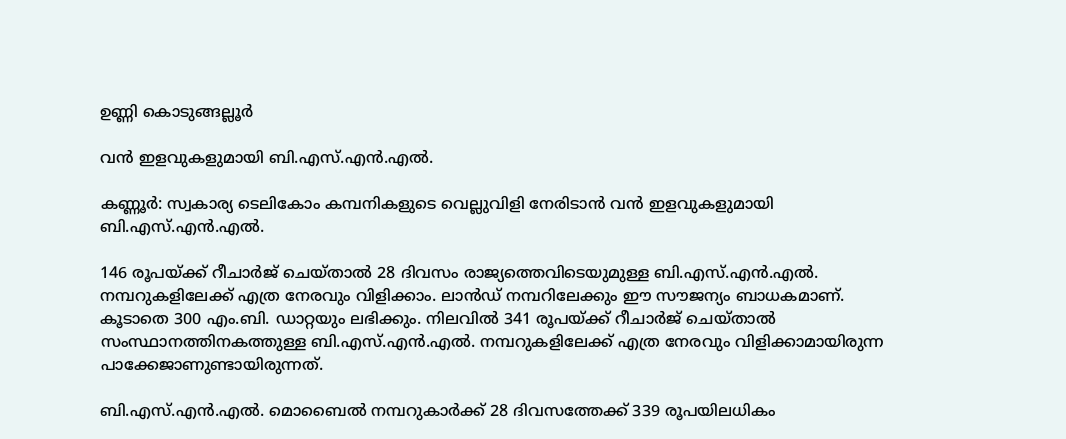ഉണ്ണി കൊടുങ്ങല്ലൂര്‍

വന്‍ ഇളവുകളുമായി ബി.എസ്.എന്‍.എല്‍.

കണ്ണൂര്‍: സ്വകാര്യ ടെലികോം കമ്പനികളുടെ വെല്ലുവിളി നേരിടാന്‍ വന്‍ ഇളവുകളുമായി ബി.എസ്.എന്‍.എല്‍.

146 രൂപയ്ക്ക് റീചാര്‍ജ് ചെയ്താല്‍ 28 ദിവസം രാജ്യത്തെവിടെയുമുള്ള ബി.എസ്.എന്‍.എല്‍. നമ്പറുകളിലേക്ക് എത്ര നേരവും വിളിക്കാം. ലാന്‍ഡ് നമ്പറിലേക്കും ഈ സൗജന്യം ബാധകമാണ്. കൂടാതെ 300 എം.ബി. ഡാറ്റയും ലഭിക്കും. നിലവില്‍ 341 രൂപയ്ക്ക് റീചാര്‍ജ് ചെയ്താല്‍ സംസ്ഥാനത്തിനകത്തുള്ള ബി.എസ്.എന്‍.എല്‍. നമ്പറുകളിലേക്ക് എത്ര നേരവും വിളിക്കാമായിരുന്ന പാക്കേജാണുണ്ടായിരുന്നത്.

ബി.എസ്.എന്‍.എല്‍. മൊബൈല്‍ നമ്പറുകാര്‍ക്ക് 28 ദിവസത്തേക്ക് 339 രൂപയിലധികം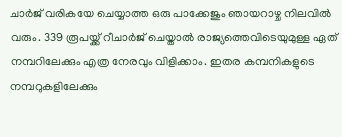ചാര്‍ജ് വരികയേ ചെയ്യാത്ത ഒരു പാക്കേജും ഞായറാഴ്ച നിലവില്‍ വരും. 339 രൂപയ്ക്ക് റീചാര്‍ജ് ചെയ്താല്‍ രാജ്യത്തെവിടെയുമുള്ള ഏത് നമ്പറിലേക്കും എത്ര നേരവും വിളിക്കാം. ഇതര കമ്പനികളുടെ നമ്പറുകളിലേക്കും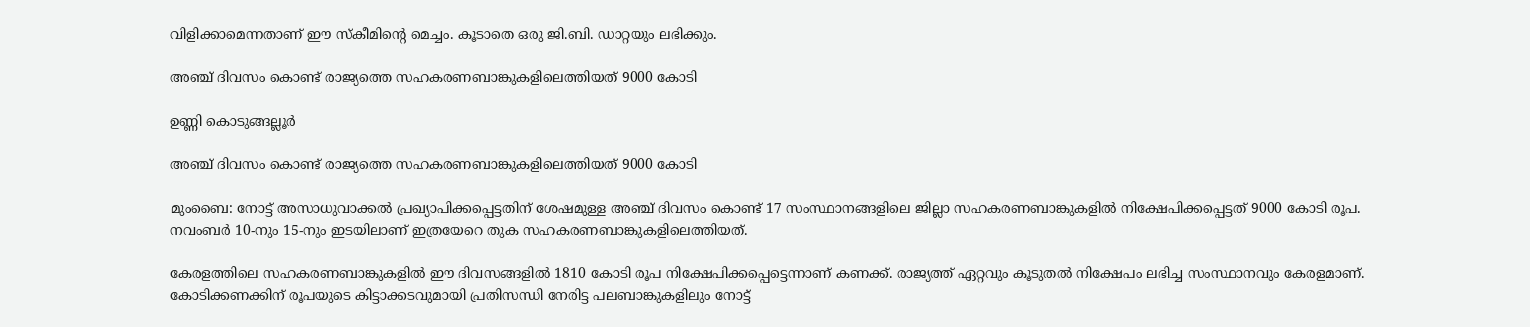വിളിക്കാമെന്നതാണ് ഈ സ്‌കീമിന്റെ മെച്ചം. കൂടാതെ ഒരു ജി.ബി. ഡാറ്റയും ലഭിക്കും.

അഞ്ച്‌ ദിവസം കൊണ്ട് രാജ്യത്തെ സഹകരണബാങ്കുകളിലെത്തിയത് 9000 കോടി

ഉണ്ണി കൊടുങ്ങല്ലൂര്‍

അഞ്ച്‌ ദിവസം കൊണ്ട് രാജ്യത്തെ സഹകരണബാങ്കുകളിലെത്തിയത് 9000 കോടി

മുംബൈ: നോട്ട് അസാധുവാക്കല്‍ പ്രഖ്യാപിക്കപ്പെട്ടതിന് ശേഷമുള്ള അഞ്ച് ദിവസം കൊണ്ട് 17 സംസ്ഥാനങ്ങളിലെ ജില്ലാ സഹകരണബാങ്കുകളില്‍ നിക്ഷേപിക്കപ്പെട്ടത് 9000 കോടി രൂപ. നവംബര്‍ 10-നും 15-നും ഇടയിലാണ് ഇത്രയേറെ തുക സഹകരണബാങ്കുകളിലെത്തിയത്.

കേരളത്തിലെ സഹകരണബാങ്കുകളില്‍ ഈ ദിവസങ്ങളില്‍ 1810 കോടി രൂപ നിക്ഷേപിക്കപ്പെട്ടെന്നാണ് കണക്ക്. രാജ്യത്ത് ഏറ്റവും കൂടുതല്‍ നിക്ഷേപം ലഭിച്ച സംസ്ഥാനവും കേരളമാണ്.
കോടിക്കണക്കിന് രൂപയുടെ കിട്ടാക്കടവുമായി പ്രതിസന്ധി നേരിട്ട പലബാങ്കുകളിലും നോട്ട്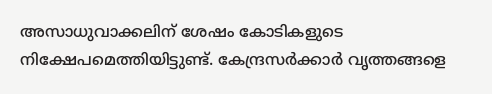അസാധുവാക്കലിന് ശേഷം കോടികളുടെ നിക്ഷേപമെത്തിയിട്ടുണ്ട്. കേന്ദ്രസര്‍ക്കാര്‍ വൃത്തങ്ങളെ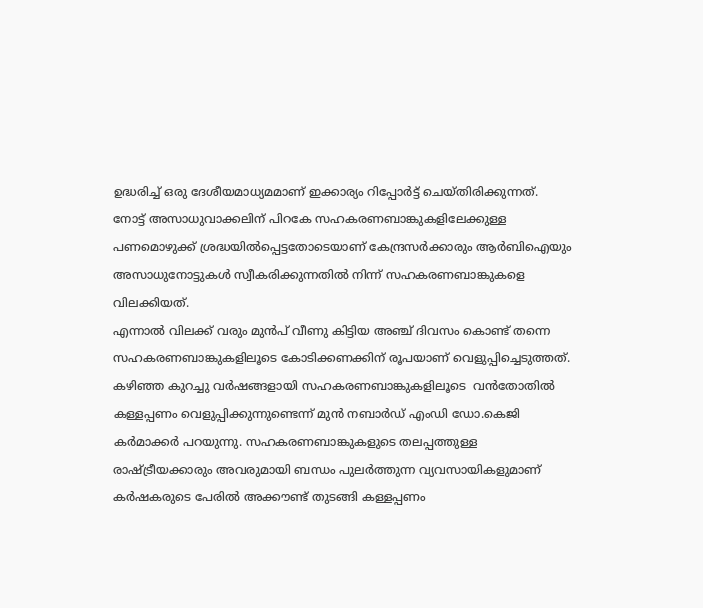ഉദ്ധരിച്ച് ഒരു ദേശീയമാധ്യമമാണ് ഇക്കാര്യം റിപ്പോര്‍ട്ട് ചെയ്തിരിക്കുന്നത്.
നോട്ട് അസാധുവാക്കലിന് പിറകേ സഹകരണബാങ്കുകളിലേക്കുള്ള പണമൊഴുക്ക് ശ്രദ്ധയില്‍പ്പെട്ടതോടെയാണ് കേന്ദ്രസര്‍ക്കാരും ആര്‍ബിഐയും അസാധുനോട്ടുകള്‍ സ്വീകരിക്കുന്നതില്‍ നിന്ന് സഹകരണബാങ്കുകളെ വിലക്കിയത്.
എന്നാല്‍ വിലക്ക് വരും മുന്‍പ് വീണു കിട്ടിയ അഞ്ച് ദിവസം കൊണ്ട് തന്നെ സഹകരണബാങ്കുകളിലൂടെ കോടിക്കണക്കിന് രൂപയാണ് വെളുപ്പിച്ചെടുത്തത്.
കഴിഞ്ഞ കുറച്ചു വര്‍ഷങ്ങളായി സഹകരണബാങ്കുകളിലൂടെ  വന്‍തോതില്‍ കള്ളപ്പണം വെളുപ്പിക്കുന്നുണ്ടെന്ന് മുന്‍ നബാര്‍ഡ് എംഡി ഡോ.കെജി കര്‍മാക്കര്‍ പറയുന്നു. സഹകരണബാങ്കുകളുടെ തലപ്പത്തുള്ള രാഷ്ട്രീയക്കാരും അവരുമായി ബന്ധം പുലര്‍ത്തുന്ന വ്യവസായികളുമാണ് കര്‍ഷകരുടെ പേരില്‍ അക്കൗണ്ട് തുടങ്ങി കള്ളപ്പണം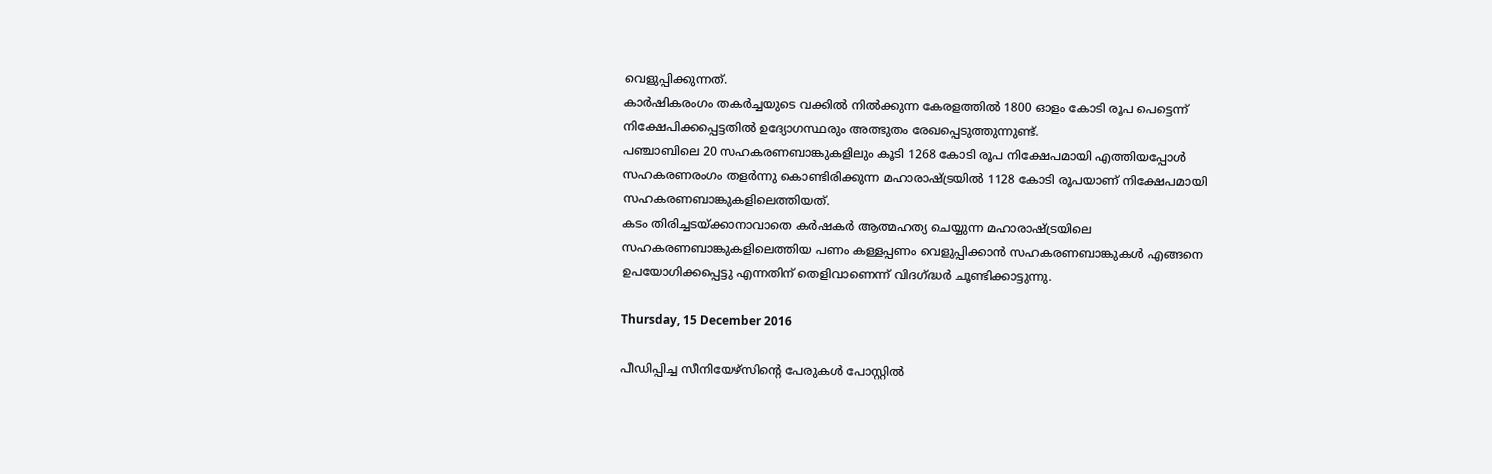വെളുപ്പിക്കുന്നത്.
കാര്‍ഷികരംഗം തകര്‍ച്ചയുടെ വക്കില്‍ നില്‍ക്കുന്ന കേരളത്തില്‍ 1800 ഓളം കോടി രൂപ പെട്ടെന്ന് നിക്ഷേപിക്കപ്പെട്ടതില്‍ ഉദ്യോഗസ്ഥരും അത്ഭുതം രേഖപ്പെടുത്തുന്നുണ്ട്.
പഞ്ചാബിലെ 20 സഹകരണബാങ്കുകളിലും കൂടി 1268 കോടി രൂപ നിക്ഷേപമായി എത്തിയപ്പോള്‍ സഹകരണരംഗം തളര്‍ന്നു കൊണ്ടിരിക്കുന്ന മഹാരാഷ്ട്രയില്‍ 1128 കോടി രൂപയാണ് നിക്ഷേപമായി സഹകരണബാങ്കുകളിലെത്തിയത്.
കടം തിരിച്ചടയ്ക്കാനാവാതെ കര്‍ഷകര്‍ ആത്മഹത്യ ചെയ്യുന്ന മഹാരാഷ്ട്രയിലെ സഹകരണബാങ്കുകളിലെത്തിയ പണം കള്ളപ്പണം വെളുപ്പിക്കാന്‍ സഹകരണബാങ്കുകള്‍ എങ്ങനെ ഉപയോഗിക്കപ്പെട്ടു എന്നതിന് തെളിവാണെന്ന് വിദഗ്ദ്ധര്‍ ചൂണ്ടിക്കാട്ടുന്നു.

Thursday, 15 December 2016

പീഡിപ്പിച്ച സീനിയേഴ്‌സിന്റെ പേരുകൾ പോസ്റ്റിൽ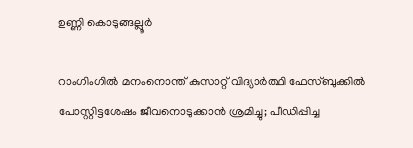ഉണ്ണി കൊടുങ്ങല്ലൂര്‍

റാംഗിംഗിൽ മനംനൊന്ത് കുസാറ്റ് വിദ്യാർത്ഥി ഫേസ്‌ബുക്കിൽ പോസ്റ്റിട്ടശേഷം ജീവനൊടുക്കാൻ ശ്രമിച്ചു; പീഡിപ്പിച്ച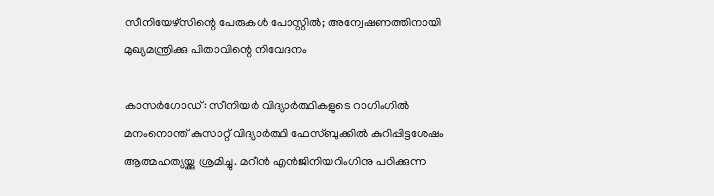സീനിയേഴ്‌സിന്റെ പേരുകൾ പോസ്റ്റിൽ; അന്വേഷണത്തിനായി മുഖ്യമന്ത്രിക്കു പിതാവിന്റെ നിവേദനം

കാസർഗോഡ്: സീനിയർ വിദ്യാർത്ഥികളുടെ റാഗിംഗിൽ മനംനൊന്ത് കുസാറ്റ് വിദ്യാർത്ഥി ഫേസ്‌ബുക്കിൽ കുറിപ്പിട്ടശേഷം ആത്മഹത്യയ്ക്കു ശ്രമിച്ചു. മറീൻ എൻജിനിയറിംഗിനു പഠിക്കുന്ന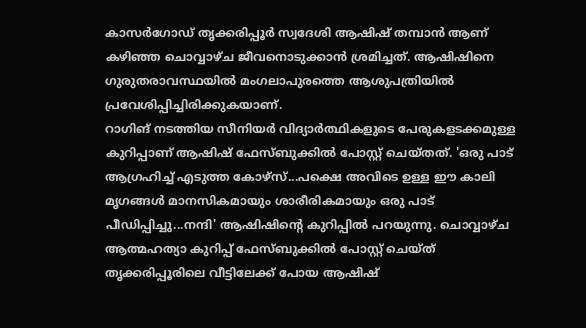കാസർഗോഡ് തൃക്കരിപ്പൂർ സ്വദേശി ആഷിഷ് തമ്പാൻ ആണ് കഴിഞ്ഞ ചൊവ്വാഴ്ച ജീവനൊടുക്കാൻ ശ്രമിച്ചത്. ആഷിഷിനെ ഗുരുതരാവസ്ഥയിൽ മംഗലാപുരത്തെ ആശുപത്രിയിൽ പ്രവേശിപ്പിച്ചിരിക്കുകയാണ്.
റാഗിങ് നടത്തിയ സീനിയർ വിദ്യാർത്ഥികളുടെ പേരുകളടക്കമുള്ള കുറിപ്പാണ് ആഷിഷ് ഫേസ്‌ബുക്കിൽ പോസ്റ്റ് ചെയ്തത്. 'ഒരു പാട് ആഗ്രഹിച്ച് എടുത്ത കോഴ്‌സ്...പക്ഷെ അവിടെ ഉള്ള ഈ കാലി മൃഗങ്ങൾ മാനസികമായും ശാരീരികമായും ഒരു പാട് പീഡിപ്പിച്ചു...നന്ദി' ആഷിഷിന്റെ കുറിപ്പിൽ പറയുന്നു. ചൊവ്വാഴ്ച ആത്മഹത്യാ കുറിപ്പ് ഫേസ്‌ബുക്കിൽ പോസ്റ്റ് ചെയ്ത് തൃക്കരിപ്പൂരിലെ വീട്ടിലേക്ക് പോയ ആഷിഷ്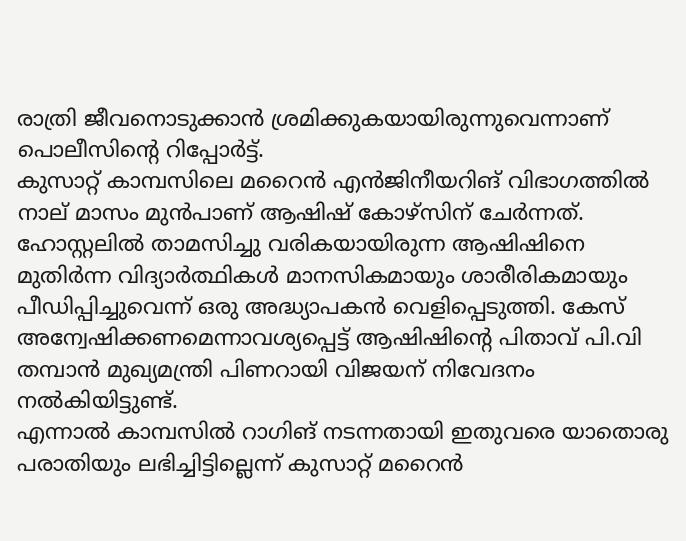രാത്രി ജീവനൊടുക്കാൻ ശ്രമിക്കുകയായിരുന്നുവെന്നാണ് പൊലീസിന്റെ റിപ്പോർട്ട്.
കുസാറ്റ് കാമ്പസിലെ മറൈൻ എൻജിനീയറിങ് വിഭാഗത്തിൽ നാല് മാസം മുൻപാണ് ആഷിഷ് കോഴ്‌സിന് ചേർന്നത്. ഹോസ്റ്റലിൽ താമസിച്ചു വരികയായിരുന്ന ആഷിഷിനെ മുതിർന്ന വിദ്യാർത്ഥികൾ മാനസികമായും ശാരീരികമായും പീഡിപ്പിച്ചുവെന്ന് ഒരു അദ്ധ്യാപകൻ വെളിപ്പെടുത്തി. കേസ് അന്വേഷിക്കണമെന്നാവശ്യപ്പെട്ട് ആഷിഷിന്റെ പിതാവ് പി.വി തമ്പാൻ മുഖ്യമന്ത്രി പിണറായി വിജയന് നിവേദനം നൽകിയിട്ടുണ്ട്.
എന്നാൽ കാമ്പസിൽ റാഗിങ് നടന്നതായി ഇതുവരെ യാതൊരു പരാതിയും ലഭിച്ചിട്ടില്ലെന്ന് കുസാറ്റ് മറൈൻ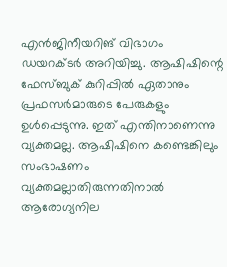എൻജിനീയറിങ് വിഭാഗം ഡയറക്ടർ അറിയിച്ചു. ആഷിഷിന്റെ ഫേസ്‌ബുക് കുറിപ്പിൽ ഏതാനും പ്രഫസർമാരുടെ പേരുകളും ഉൾപ്പെടുന്നു. ഇത് എന്തിനാണെന്നു വ്യക്തമല്ല. ആഷിഷിനെ കണ്ടെങ്കിലും സംഭാഷണം വ്യക്തമല്ലാതിരുന്നതിനാൽ ആരോഗ്യനില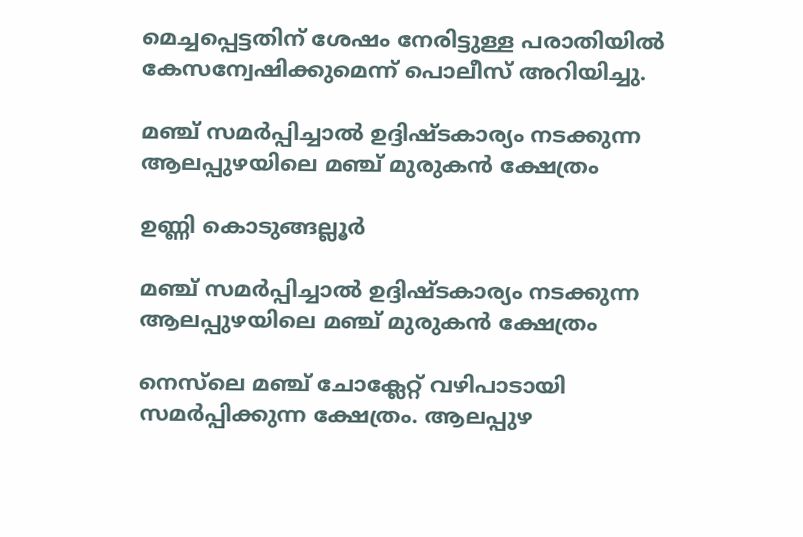മെച്ചപ്പെട്ടതിന് ശേഷം നേരിട്ടുള്ള പരാതിയിൽ കേസന്വേഷിക്കുമെന്ന് പൊലീസ് അറിയിച്ചു.

മഞ്ച് സമർപ്പിച്ചാൽ ഉദ്ദിഷ്ടകാര്യം നടക്കുന്ന ആലപ്പുഴയിലെ മഞ്ച് മുരുകൻ ക്ഷേത്രം

ഉണ്ണി കൊടുങ്ങല്ലൂര്‍

മഞ്ച് സമർപ്പിച്ചാൽ ഉദ്ദിഷ്ടകാര്യം നടക്കുന്ന ആലപ്പുഴയിലെ മഞ്ച് മുരുകൻ ക്ഷേത്രം

നെസ്‌ലെ മഞ്ച് ചോക്ലേറ്റ് വഴിപാടായി സമര്‍പ്പിക്കുന്ന ക്ഷേത്രം. ആലപ്പുഴ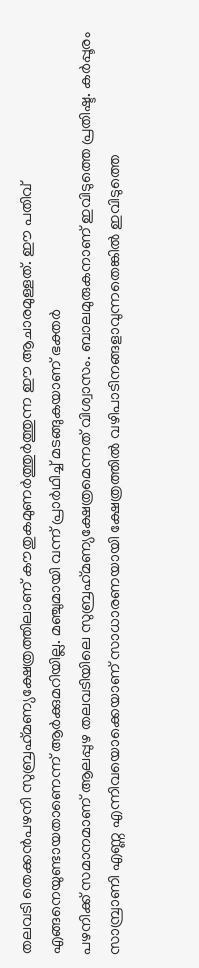തലവടി തെക്കൻപഴനി സുബ്രഹ്‌മണ്യക്ഷേത്രത്തിലാണ് കൗതുകമുണര്‍ത്തുര്‍ത്തുന്ന ഈ ആചാരമുള്ളത്. ഈ പതിവ് എങ്ങനെയുണ്ടായതാണെന്ന് ആര്‍ക്കുമറിയില്ല. മഞ്ചുമായി വന്ന് പ്രാര്‍ഥിച്ച് മടങ്ങുകയാണ് ഭക്തര്‍
പഴനിക്ക് സമാനമാണ് ആലപ്പുഴ തലവടിയിലെ സുബ്രഹ്‌മണ്യക്ഷേത്രമെന്നത് വിശ്വാസം. ബാലമുരുകനാണ് ഇവിടുത്തെ പ്രതിഷ്ട. കര്‍പ്പൂരം സാമ്പ്രാണി എണ്ണ എന്നിവയൊക്കെയാണ് സാധാരണയായി ക്ഷേത്രത്തില്‍ വഴിപാടിനങ്ങളാവുന്നതെങ്കില്‍ ഇവിടുത്തെ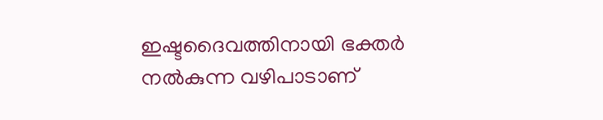ഇഷ്ടദൈവത്തിനായി ഭക്തര്‍ നല്‍കുന്ന വഴിപാടാണ്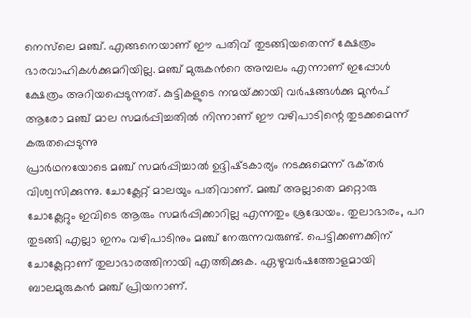നെസ്‌ലെ മഞ്ച്. എങ്ങനെയാണ് ഈ പതിവ് തുടങ്ങിയതെന്ന് ക്ഷേത്രം ഭാരവാഹികള്‍ക്കുമറിയില്ല. മഞ്ച് മുരുകന്‍റെ അമ്പലം എന്നാണ് ഇപ്പോള്‍ ക്ഷേത്രം അറിയപ്പെടുന്നത്. കുട്ടികളുടെ നന്മയ്‌ക്കായി വർഷങ്ങൾക്കു മുൻപ് ആരോ മഞ്ച് മാല സമർപ്പിച്ചതിൽ നിന്നാണ് ഈ വഴിപാടിന്റെ തുടക്കമെന്ന് കരുതപ്പെടുന്നു
പ്രാർഥനയോടെ മഞ്ച് സമർപ്പിച്ചാൽ ഉദ്ദിഷ്‌ടകാര്യം നടക്കുമെന്ന് ഭക്‌തർ വിശ്വസിക്കുന്നു. ചോക്ലേറ്റ് മാലയും പതിവാണ്. മഞ്ച് അല്ലാതെ മറ്റൊരു ചോക്ലേറ്റും ഇവിടെ ആരും സമർപ്പിക്കാറില്ല എന്നതും ശ്രദ്ധേയം. തുലാഭാരം, പറ തുടങ്ങി എല്ലാ ഇനം വഴിപാടിനും മഞ്ച് നേരുന്നവരുണ്ട്. പെട്ടിക്കണക്കിന് ചോക്ലേറ്റാണ് തുലാഭാരത്തിനായി എത്തിക്കുക. ഏഴുവര്‍ഷത്തോളമായി ബാലമുരുകന്‍ മഞ്ച് പ്രിയനാണ്.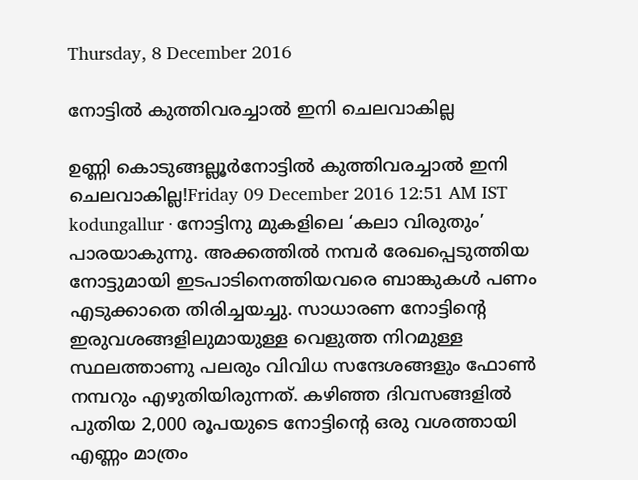Thursday, 8 December 2016

നോട്ടിൽ കുത്തിവരച്ചാൽ ഇനി ചെലവാകില്ല

ഉണ്ണി കൊടുങ്ങല്ലൂര്‍നോട്ടിൽ കുത്തിവരച്ചാൽ ഇനി ചെലവാകില്ല!Friday 09 December 2016 12:51 AM IST              kodungallur ∙ നോട്ടിനു മുകളിലെ ‘കലാ വിരുതും’ പാരയാകുന്നു. അക്കത്തിൽ നമ്പർ രേഖപ്പെടുത്തിയ നോട്ടുമായി ഇടപാടിനെത്തിയവരെ ബാങ്കുകൾ പണം എടുക്കാതെ തിരിച്ചയച്ചു. സാധാരണ നോട്ടിന്റെ ഇരുവശങ്ങളിലുമായുള്ള വെളുത്ത നിറമുള്ള സ്ഥലത്താണു പലരും വിവിധ സന്ദേശങ്ങളും ഫോൺ നമ്പറും എഴുതിയിരുന്നത്. കഴിഞ്ഞ ദിവസങ്ങളിൽ പുതിയ 2,000 രൂപയുടെ നോട്ടിന്റെ ഒരു വശത്തായി എണ്ണം മാത്രം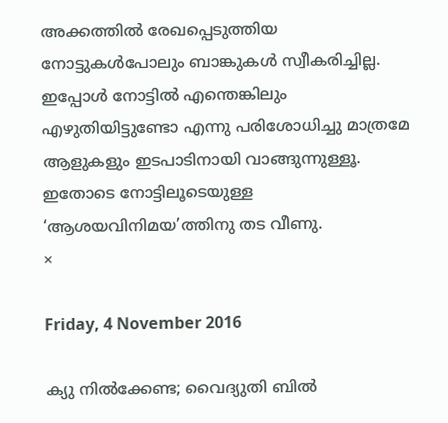അക്കത്തിൽ രേഖപ്പെടുത്തിയ നോട്ടുകൾപോലും ബാങ്കുകൾ സ്വീകരിച്ചില്ല. ഇപ്പോൾ നോട്ടിൽ എന്തെങ്കിലും എഴുതിയിട്ടുണ്ടോ എന്നു പരിശോധിച്ചു മാത്രമേ ആളുകളും ഇടപാടിനായി വാങ്ങുന്നുള്ളൂ. ഇതോടെ നോട്ടിലൂടെയുള്ള ‘ആശയവിനിമയ’ത്തിനു തട വീണു.                                                                                                                                                                            ×

Friday, 4 November 2016

ക്യു നിൽക്കേണ്ട; വൈദ്യുതി ബിൽ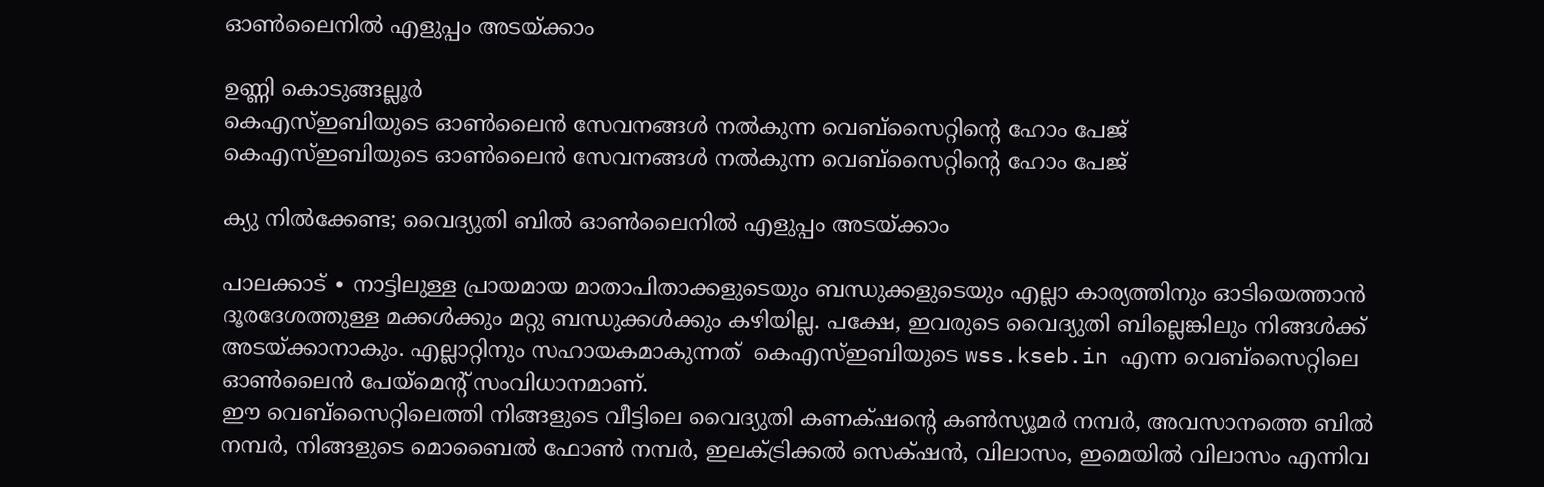ഒ‌ാൺലൈനിൽ എളുപ്പം അടയ്ക്കാം

ഉണ്ണി കൊടുങ്ങല്ലൂര്‍
കെഎസ്ഇബിയുടെ ഓൺലൈൻ സേവനങ്ങൾ നൽകുന്ന വെബ്സൈറ്റിന്റെ ഹോം പേജ്
കെഎസ്ഇബിയുടെ ഓൺലൈൻ സേവനങ്ങൾ നൽകുന്ന വെബ്സൈറ്റിന്റെ ഹോം പേജ്

ക്യു നിൽക്കേണ്ട; വൈദ്യുതി ബിൽ ഒ‌ാൺലൈനിൽ എളുപ്പം അടയ്ക്കാം

പാലക്കാട് ∙ നാട്ടിലുള്ള പ്രായമായ മാതാപിതാക്കളുടെയും ബന്ധുക്കളുടെയും എല്ലാ കാര്യത്തിനും ഓടിയെത്താൻ ദൂരദേശത്തുള്ള മക്കൾക്കും മറ്റു ബന്ധുക്കൾക്കും കഴിയില്ല. പക്ഷേ, ഇവരുടെ വൈദ്യുതി ബില്ലെങ്കിലും നിങ്ങൾക്ക് അടയ്ക്കാനാകും. എല്ലാറ്റിനും സഹായകമാകുന്നത്  കെഎസ്ഇബിയുടെ wss.kseb.in എന്ന വെബ്സൈറ്റിലെ ഓൺലൈൻ പേയ്മെന്റ് സംവിധാനമാണ്.
ഈ വെബ്സൈറ്റിലെത്തി നിങ്ങളുടെ വീട്ടിലെ വൈദ്യുതി കണക്‌ഷന്റെ കൺസ്യൂമർ നമ്പർ, അവസാനത്തെ ബിൽ നമ്പർ, നിങ്ങളുടെ മൊബൈൽ ഫോൺ നമ്പർ, ഇലക്ട്രിക്കൽ സെക്‌ഷൻ, വിലാസം, ഇമെയിൽ വിലാസം എന്നിവ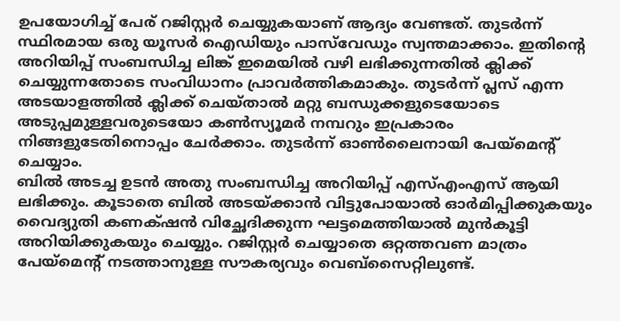ഉപയോഗിച്ച് പേര് റജിസ്റ്റർ ചെയ്യുകയാണ് ആദ്യം വേണ്ടത്. തുടർന്ന് സ്ഥിരമായ ഒരു യൂസർ ഐഡിയും പാസ്‌വേഡും സ്വന്തമാക്കാം. ഇതിന്റെ അറിയിപ്പ് സംബന്ധിച്ച ലിങ്ക് ഇമെയിൽ വഴി ലഭിക്കുന്നതിൽ ക്ലിക്ക് ചെയ്യുന്നതോടെ സംവിധാനം പ്രാവർത്തികമാകും. തുടർന്ന് പ്ലസ് എന്ന അടയാളത്തിൽ ക്ലിക്ക് ചെയ്താൽ മറ്റു ബന്ധുക്കളുടെയോടെ അടുപ്പമുള്ളവരുടെയോ കൺസ്യൂമർ നമ്പറും ഇപ്രകാരം നിങ്ങളുടേതിനൊപ്പം ചേർക്കാം. തുടർന്ന് ഓൺലൈനായി പേയ്മെന്റ് ചെയ്യാം.
ബിൽ അടച്ച ഉടൻ അതു സംബന്ധിച്ച അറിയിപ്പ് എസ്എംഎസ് ആയി ലഭിക്കും. കൂടാതെ ബിൽ അടയ്ക്കാൻ വിട്ടുപോയാൽ ഓർമിപ്പിക്കുകയും വൈദ്യുതി കണക്‌ഷൻ വിച്ഛേദിക്കുന്ന ഘട്ടമെത്തിയാൽ മുൻകൂട്ടി അറിയിക്കുകയും ചെയ്യും. റജിസ്റ്റർ ചെയ്യാതെ ഒറ്റത്തവണ മാത്രം പേയ്മെന്റ് നടത്താനുള്ള സൗകര്യവും വെബ്സൈറ്റിലുണ്ട്.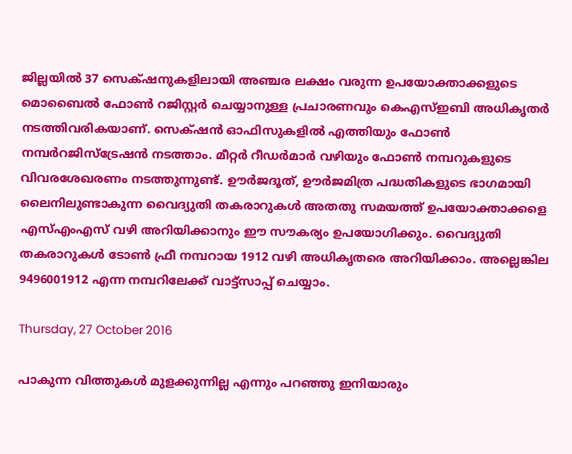ജില്ലയിൽ 37 സെക്‌ഷനുകളിലായി അഞ്ചര ലക്ഷം വരുന്ന ഉപയോക്താക്കളുടെ മൊബൈൽ ഫോൺ റജിസ്റ്റർ ചെയ്യാനുള്ള പ്രചാരണവും കെഎസ്ഇബി അധികൃതർ നടത്തിവരികയാണ്. സെക്‌ഷൻ ഓഫിസുകളിൽ എത്തിയും ഫോൺ നമ്പർറജിസ്ട്രേഷൻ നടത്താം. മീറ്റർ റീഡർമാർ വഴിയും ഫോൺ നമ്പറുകളുടെ വിവരശേഖരണം നടത്തുന്നുണ്ട്. ഊർജദൂത്, ഊർജമിത്ര പദ്ധതികളുടെ ഭാഗമായി ലൈനിലുണ്ടാകുന്ന വൈദ്യുതി തകരാറുകൾ അതതു സമയത്ത് ഉപയോക്താക്കളെ എസ്എംഎസ് വഴി അറിയിക്കാനും ഈ സൗകര്യം ഉപയോഗിക്കും. വൈദ്യുതി തകരാറുകൾ ടോൺ ഫ്രീ നമ്പറായ 1912 വഴി അധികൃതരെ അറിയിക്കാം. അല്ലെങ്കില‍ 9496001912 എന്ന നമ്പറിലേക്ക് വാട്ട്സാപ്പ് ചെയ്യാം.

Thursday, 27 October 2016

പാകുന്ന വിത്തുകൾ മുളക്കുന്നില്ല എന്നും പറഞ്ഞു ഇനിയാരും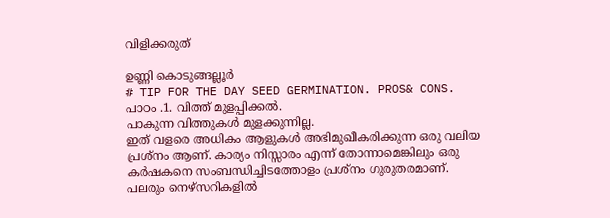വിളിക്കരുത്

ഉണ്ണി കൊടുങ്ങല്ലൂര്‍
# TIP FOR THE DAY SEED GERMINATION. PROS& CONS.
പാഠം .1. വിത്ത് മുളപ്പിക്കൽ.
പാകുന്ന വിത്തുകൾ മുളക്കുന്നില്ല.
ഇത് വളരെ അധികം ആളുകൾ അഭിമുഖീകരിക്കുന്ന ഒരു വലിയ പ്രശ്നം ആണ്. കാര്യം നിസ്സാരം എന്ന് തോന്നാമെങ്കിലും ഒരു കർഷകനെ സംബന്ധിച്ചിടത്തോളം പ്രശ്നം ഗുരുതരമാണ്. പലരും നെഴ്സറികളിൽ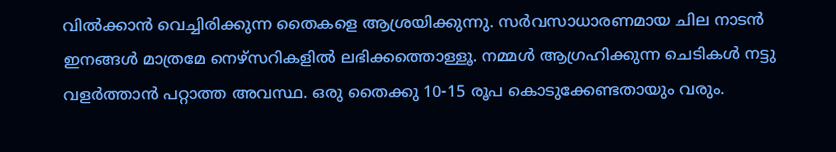വിൽക്കാൻ വെച്ചിരിക്കുന്ന തൈകളെ ആശ്രയിക്കുന്നു. സർവസാധാരണമായ ചില നാടൻ ഇനങ്ങൾ മാത്രമേ നെഴ്സറികളിൽ ലഭിക്കത്തൊള്ളൂ. നമ്മൾ ആഗ്രഹിക്കുന്ന ചെടികൾ നട്ടു വളർത്താൻ പറ്റാത്ത അവസ്ഥ. ഒരു തൈക്കു 10-15 രൂപ കൊടുക്കേണ്ടതായും വരും.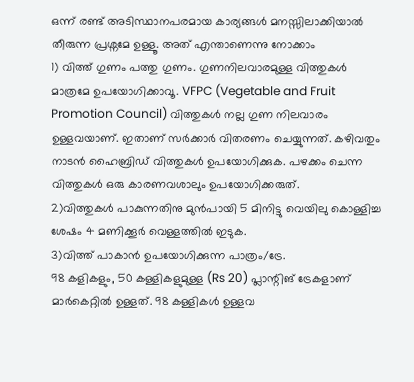ഒന്ന് രണ്ട് അടിസ്ഥാനപരമായ കാര്യങ്ങൾ മനസ്സിലാക്കിയാൽ തീരുന്ന പ്രശ്നമേ ഉള്ളൂ. അത് എന്താണെന്നു നോക്കാം
1) വിത്ത് ഗുണം പത്തു ഗുണം. ഗുണനിലവാരമുള്ള വിത്തുകൾ മാത്രമേ ഉപയോഗിക്കാവൂ. VFPC (Vegetable and Fruit Promotion Council) വിത്തുകൾ നല്ല ഗുണ നിലവാരം ഉള്ളവയാണ്. ഇതാണ് സർക്കാർ വിതരണം ചെയ്യുന്നത്. കഴിവതും നാടൻ ഹൈബ്രിഡ് വിത്തുകൾ ഉപയോഗിക്കുക. പഴക്കം ചെന്ന വിത്തുകൾ ഒരു കാരണവശാലും ഉപയോഗിക്കരുത്.
2)വിത്തുകൾ പാകുന്നതിനു മുൻപായി 5 മിനിട്ടു വെയിലു കൊള്ളിച്ച ശേഷം 4 മണിക്കൂർ വെള്ളത്തിൽ ഇടുക.
3)വിത്ത് പാകാൻ ഉപയോഗിക്കുന്ന പാത്രം/ട്രേ.
98 കളികളും, 50 കള്ളികളുമുള്ള (Rs 20) പ്ലാന്റിങ് ട്രേകളാണ് മാർകെറ്റിൽ ഉള്ളത്. 98 കള്ളികൾ ഉള്ളവ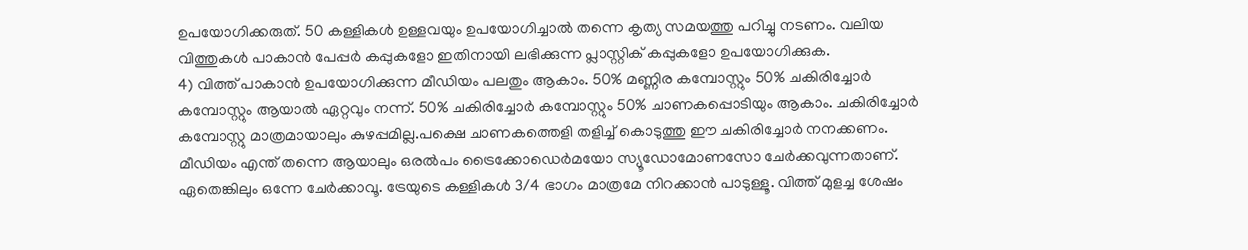ഉപയോഗിക്കരുത്. 50 കള്ളികൾ ഉള്ളവയും ഉപയോഗിച്ചാൽ തന്നെ കൃത്യ സമയത്തു പറിച്ചു നടണം. വലിയ വിത്തുകൾ പാകാൻ പേപ്പർ കപ്പുകളോ ഇതിനായി ലഭിക്കുന്ന പ്ലാസ്റ്റിക് കപ്പുകളോ ഉപയോഗിക്കുക.
4) വിത്ത് പാകാൻ ഉപയോഗിക്കുന്ന മീഡിയം പലതും ആകാം. 50% മണ്ണിര കമ്പോസ്റ്റും 50% ചകിരിച്ചോർ കമ്പോസ്റ്റും ആയാൽ ഏറ്റവും നന്ന്. 50% ചകിരിച്ചോർ കമ്പോസ്റ്റും 50% ചാണകപ്പൊടിയും ആകാം. ചകിരിച്ചോർ കമ്പോസ്റ്റു മാത്രമായാലും കുഴപ്പമില്ല.പക്ഷെ ചാണകത്തെളി തളിച്ച് കൊടുത്തു ഈ ചകിരിച്ചോർ നനക്കണം. മീഡിയം എന്ത് തന്നെ ആയാലും ഒരൽപം ട്രൈക്കോഡെർമയോ സ്യൂഡോമോണസോ ചേർക്കവുന്നതാണ്. ഏതെങ്കിലും ഒന്നേ ചേർക്കാവൂ. ട്രേയുടെ കള്ളികൾ 3/4 ഭാഗം മാത്രമേ നിറക്കാൻ പാടുള്ളൂ. വിത്ത് മുളച്ച ശേഷം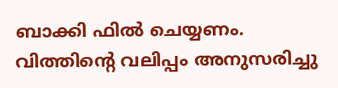ബാക്കി ഫിൽ ചെയ്യണം. വിത്തിന്റെ വലിപ്പം അനുസരിച്ചു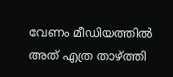വേണം മീഡിയത്തിൽ അത് എത്ര താഴ്ത്തി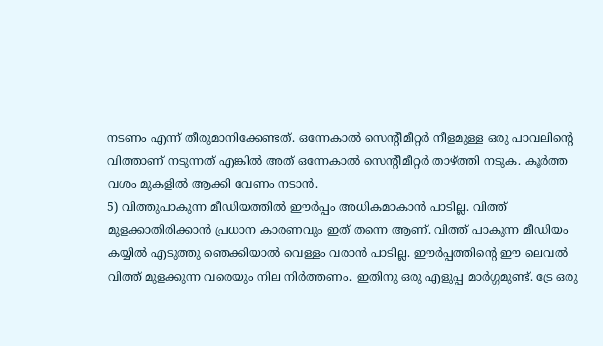നടണം എന്ന് തീരുമാനിക്കേണ്ടത്. ഒന്നേകാൽ സെന്റീമീറ്റർ നീളമുള്ള ഒരു പാവലിന്റെ വിത്താണ് നടുന്നത് എങ്കിൽ അത് ഒന്നേകാൽ സെന്റീമീറ്റർ താഴ്ത്തി നടുക. കൂർത്ത വശം മുകളിൽ ആക്കി വേണം നടാൻ.
5) വിത്തുപാകുന്ന മീഡിയത്തിൽ ഈർപ്പം അധികമാകാൻ പാടില്ല. വിത്ത് മുളക്കാതിരിക്കാൻ പ്രധാന കാരണവും ഇത് തന്നെ ആണ്. വിത്ത് പാകുന്ന മീഡിയം കയ്യിൽ എടുത്തു ഞെക്കിയാൽ വെള്ളം വരാൻ പാടില്ല. ഈർപ്പത്തിന്റെ ഈ ലെവൽ വിത്ത് മുളക്കുന്ന വരെയും നില നിർത്തണം. ഇതിനു ഒരു എളുപ്പ മാർഗ്ഗമുണ്ട്. ട്രേ ഒരു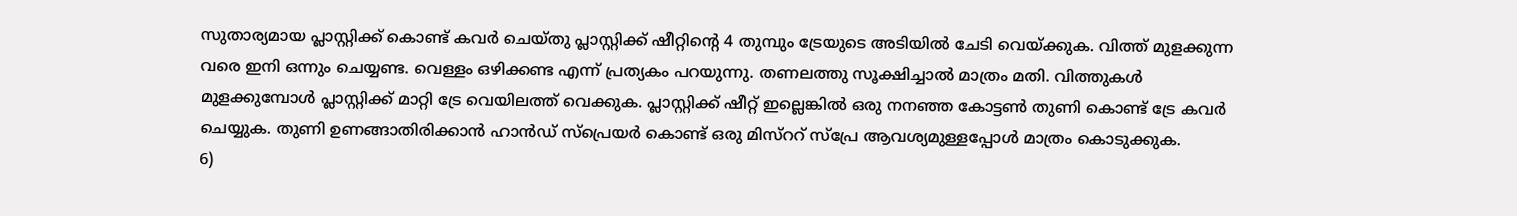സുതാര്യമായ പ്ലാസ്റ്റിക്ക് കൊണ്ട് കവർ ചെയ്തു പ്ലാസ്റ്റിക്ക് ഷീറ്റിന്റെ 4 തുമ്പും ട്രേയുടെ അടിയിൽ ചേടി വെയ്ക്കുക. വിത്ത് മുളക്കുന്ന വരെ ഇനി ഒന്നും ചെയ്യണ്ട. വെള്ളം ഒഴിക്കണ്ട എന്ന് പ്രത്യകം പറയുന്നു. തണലത്തു സൂക്ഷിച്ചാൽ മാത്രം മതി. വിത്തുകൾ മുളക്കുമ്പോൾ പ്ലാസ്റ്റിക്ക് മാറ്റി ട്രേ വെയിലത്ത് വെക്കുക. പ്ലാസ്റ്റിക്ക് ഷീറ്റ് ഇല്ലെങ്കിൽ ഒരു നനഞ്ഞ കോട്ടൺ തുണി കൊണ്ട് ട്രേ കവർ ചെയ്യുക. തുണി ഉണങ്ങാതിരിക്കാൻ ഹാൻഡ് സ്‌പ്രെയർ കൊണ്ട് ഒരു മിസ്ററ് സ്പ്രേ ആവശ്യമുള്ളപ്പോൾ മാത്രം കൊടുക്കുക.
6)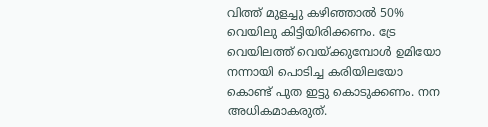വിത്ത് മുളച്ചു കഴിഞ്ഞാൽ 50% വെയിലു കിട്ടിയിരിക്കണം. ട്രേ വെയിലത്ത് വെയ്ക്കുമ്പോൾ ഉമിയോ നന്നായി പൊടിച്ച കരിയിലയോ കൊണ്ട് പുത ഇട്ടു കൊടുക്കണം. നന അധികമാകരുത്.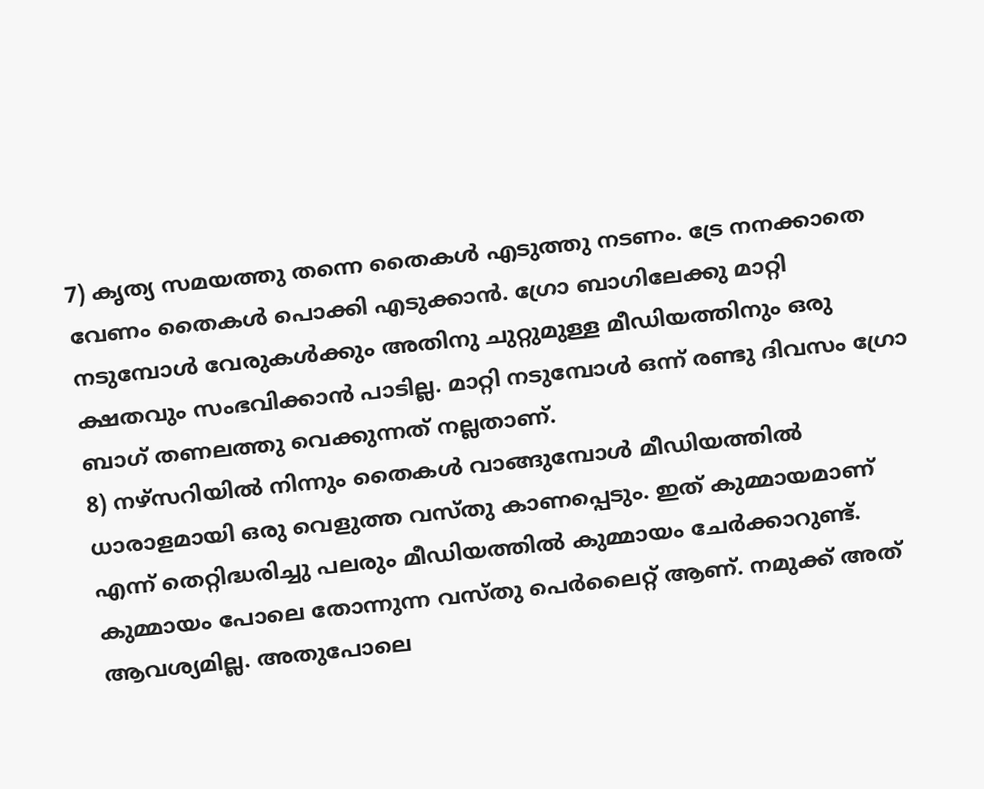7) കൃത്യ സമയത്തു തന്നെ തൈകൾ എടുത്തു നടണം. ട്രേ നനക്കാതെ വേണം തൈകൾ പൊക്കി എടുക്കാൻ. ഗ്രോ ബാഗിലേക്കു മാറ്റി നടുമ്പോൾ വേരുകൾക്കും അതിനു ചുറ്റുമുള്ള മീഡിയത്തിനും ഒരു ക്ഷതവും സംഭവിക്കാൻ പാടില്ല. മാറ്റി നടുമ്പോൾ ഒന്ന് രണ്ടു ദിവസം ഗ്രോ ബാഗ് തണലത്തു വെക്കുന്നത് നല്ലതാണ്‌.
8) നഴ്‌സറിയിൽ നിന്നും തൈകൾ വാങ്ങുമ്പോൾ മീഡിയത്തിൽ ധാരാളമായി ഒരു വെളുത്ത വസ്തു കാണപ്പെടും. ഇത് കുമ്മായമാണ് എന്ന് തെറ്റിദ്ധരിച്ചു പലരും മീഡിയത്തിൽ കുമ്മായം ചേർക്കാറുണ്ട്. കുമ്മായം പോലെ തോന്നുന്ന വസ്തു പെർലൈറ്റ് ആണ്. നമുക്ക് അത് ആവശ്യമില്ല. അതുപോലെ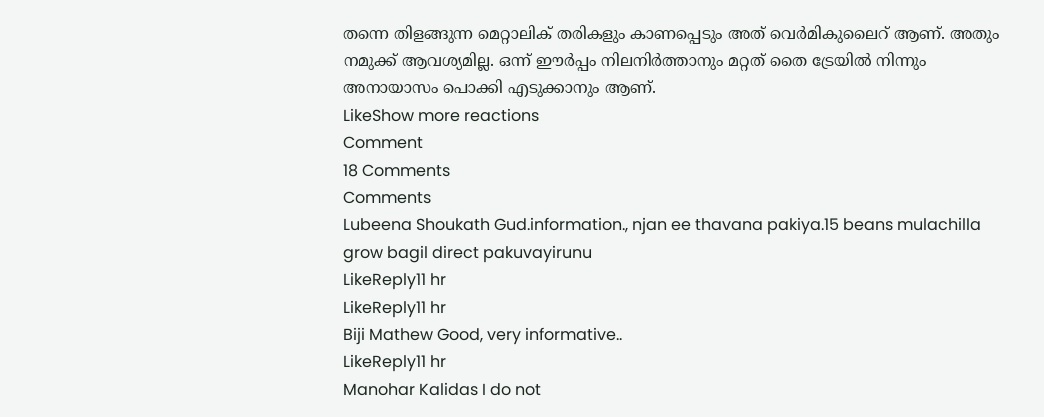തന്നെ തിളങ്ങുന്ന മെറ്റാലിക് തരികളും കാണപ്പെടും അത് വെർമികുലൈറ് ആണ്. അതും നമുക്ക് ആവശ്യമില്ല. ഒന്ന് ഈർപ്പം നിലനിർത്താനും മറ്റത് തൈ ട്രേയിൽ നിന്നും അനായാസം പൊക്കി എടുക്കാനും ആണ്.
LikeShow more reactions
Comment
18 Comments
Comments
Lubeena Shoukath Gud.information., njan ee thavana pakiya.15 beans mulachilla grow bagil direct pakuvayirunu
LikeReply11 hr
LikeReply11 hr
Biji Mathew Good, very informative..
LikeReply11 hr
Manohar Kalidas I do not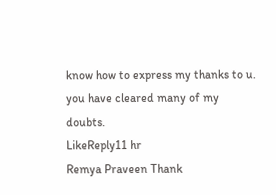know how to express my thanks to u. you have cleared many of my doubts.
LikeReply11 hr
Remya Praveen Thank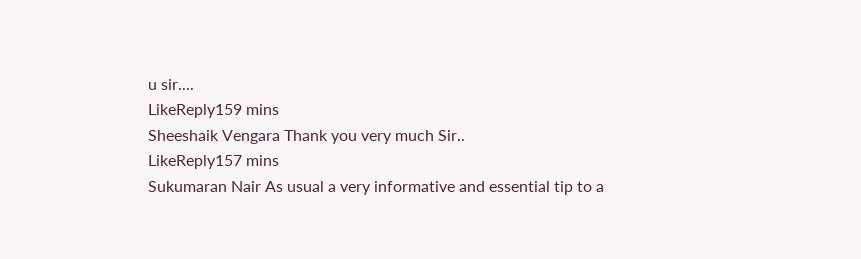u sir....
LikeReply159 mins
Sheeshaik Vengara Thank you very much Sir..
LikeReply157 mins
Sukumaran Nair As usual a very informative and essential tip to a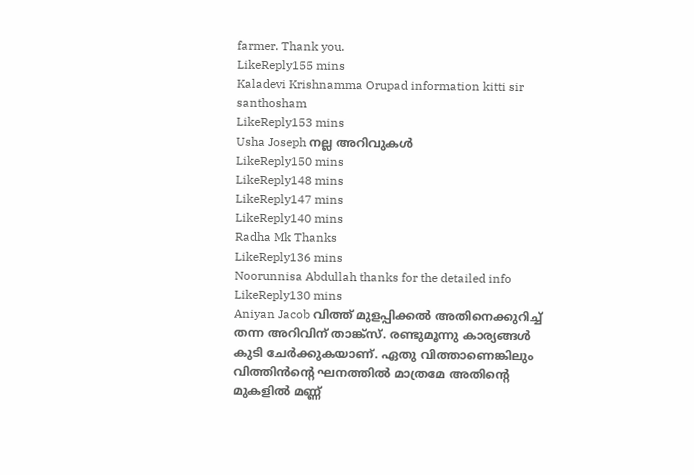farmer. Thank you.
LikeReply155 mins
Kaladevi Krishnamma Orupad information kitti sir santhosham
LikeReply153 mins
Usha Joseph നല്ല അറിവുകൾ
LikeReply150 mins
LikeReply148 mins
LikeReply147 mins
LikeReply140 mins
Radha Mk Thanks
LikeReply136 mins
Noorunnisa Abdullah thanks for the detailed info
LikeReply130 mins
Aniyan Jacob വിത്ത് മുളപ്പിക്കൽ അതിനെക്കുറിച്ച് തന്ന അറിവിന് താങ്ക്സ്. രണ്ടുമൂന്നു കാര്യങ്ങൾ കു‌ടി ചേർക്കുകയാണ്. ഏതു വിത്താണെങ്കിലും വിത്തിൻന്റെ ഘനത്തിൽ മാത്രമേ അതിന്റെ മുകളിൽ മണ്ണ്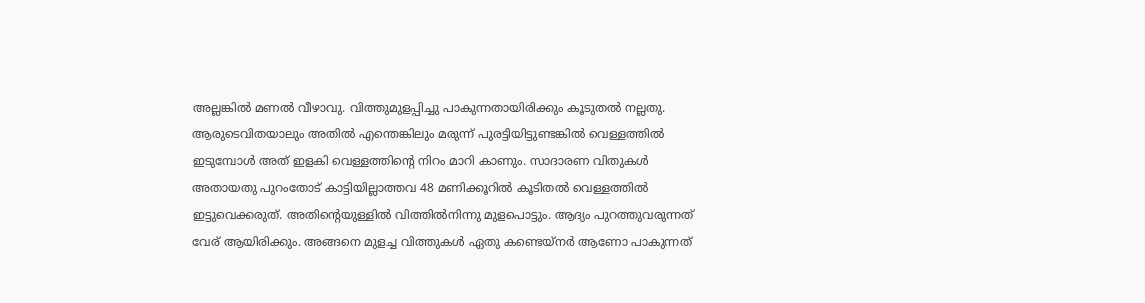അല്ലങ്കിൽ മണൽ വീഴാവു. വിത്തുമുളപ്പിച്ചു പാകുന്നതായിരിക്കും കൂടുതൽ നല്ലതു. ആരുടെവിതയാലും അതിൽ എന്തെങ്കിലും മരുന്ന് പുരട്ടിയിട്ടുണ്ടങ്കിൽ വെള്ളത്തിൽ ഇടുമ്പോൾ അത്‌ ഇളകി വെള്ളത്തിന്റെ നിറം മാറി കാണും. സാദാരണ വിതുകൾ അതായതു പുറംതോട് കാട്ടിയില്ലാത്തവ 48 മണിക്കൂറിൽ കൂടിതൽ വെള്ളത്തിൽ ഇട്ടുവെക്കരുത്. അതിന്റെയുള്ളിൽ വിത്തിൽനിന്നു മുളപൊട്ടും. ആദ്യം പുറത്തുവരുന്നത് വേര് ആയിരിക്കും. അങ്ങനെ മുളച്ച വിത്തുകൾ ഏതു കണ്ടെയ്നർ ആണോ പാകുന്നത്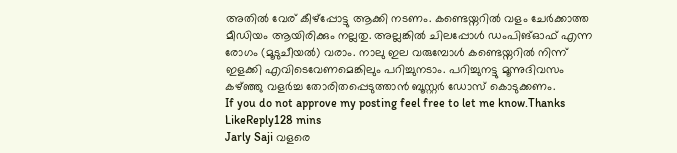അതിൽ വേര് കീഴ്പ്പോട്ടു ആക്കി നടണം. കണ്ടെയ്നറിൽ വളം ചേർക്കാത്ത മീഡിയം ആയിരിക്കും നല്ലതു. അല്ലങ്കിൽ ചിലപ്പോൾ ഡംപിങ്ഓഫ് എന്ന രോഗം (മൂടുചീയൽ) വരാം. നാലു ഇല വരുമ്പോൾ കണ്ടെയ്നറിൽ നിന്ന് ഇളക്കി എവിടെവേണമെങ്കിലും പറിച്ചുനടാം. പറിച്ചുനട്ടു മൂന്നുദിവസം കഴ്ഞ്ഞു വളർച്ച തോരിതപ്പെടുത്താൻ ബൂസ്റ്റർ ഡോസ് കൊടുക്കണം.
If you do not approve my posting feel free to let me know.Thanks
LikeReply128 mins
Jarly Saji വളരെ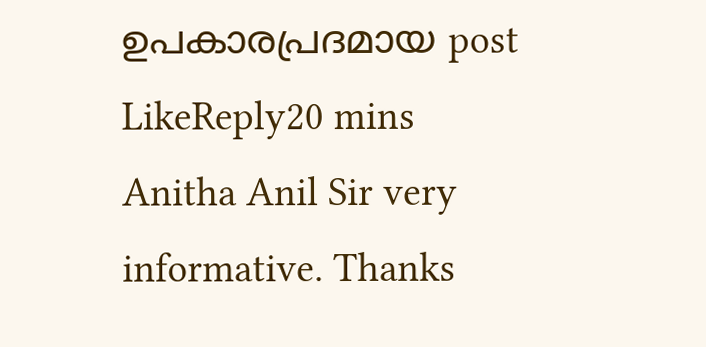ഉപകാരപ്രദമായ post
LikeReply20 mins
Anitha Anil Sir very informative. Thanks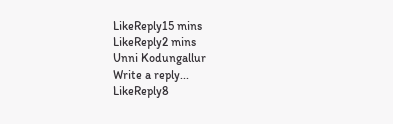LikeReply15 mins
LikeReply2 mins
Unni Kodungallur
Write a reply...
LikeReply8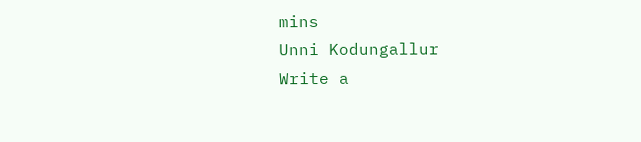mins
Unni Kodungallur
Write a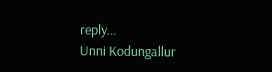reply...
Unni Kodungallur